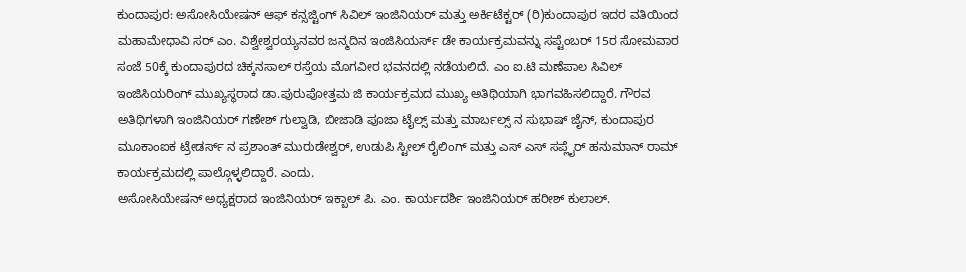ಕುಂದಾಪುರ: ಅಸೋಸಿಯೇಷನ್ ಆಫ್ ಕನ್ಸಜ್ಟಿಂಗ್ ಸಿವಿಲ್ ಇಂಜಿನಿಯರ್ ಮತ್ತು ಅರ್ಕಿಟೆಕ್ಟರ್ (ರಿ)ಕುಂದಾಪುರ ಇದರ ವತಿಯಿಂದ ಮಹಾಮೇಧಾವಿ ಸರ್ ಎಂ. ವಿಶ್ವೇಶ್ವರಯ್ಯನವರ ಜನ್ಮದಿನ ಇಂಜಿಸಿಯರ್ಸ್ ಡೇ ಕಾರ್ಯಕ್ರಮವನ್ನು ಸಪ್ಟೆಂಬರ್ 15ರ ಸೋಮವಾರ ಸಂಜೆ 50ಕ್ಕೆ ಕುಂದಾಪುರದ ಚಿಕ್ಕನಸಾಲ್ ರಸ್ತೆಯ ಮೊಗವೀರ ಭವನದಲ್ಲಿ ನಡೆಯಲಿದೆ. ಎಂ ಐ.ಟಿ ಮಣೆಪಾಲ ಸಿವಿಲ್ ಇಂಜಿಸಿಯರಿಂಗ್ ಮುಖ್ಯಸ್ಥರಾದ ಡಾ.ಪುರುಪೋತ್ತಮ ಜಿ ಕಾರ್ಯಕ್ರಮದ ಮುಖ್ಯ ಅತಿಥಿಯಾಗಿ ಭಾಗವಹಿಸಲಿದ್ದಾರೆ. ಗೌರವ ಅತಿಥಿಗಳಾಗಿ ಇಂಜಿನಿಯರ್ ಗಣೇಶ್ ಗುಲ್ವಾಡಿ, ಬೀಜಾಡಿ ಪೂಜಾ ಟೈಲ್ಸ್ ಮತ್ತು ಮಾರ್ಬಲ್ಸ್ ನ ಸುಭಾಷ್ ಜೈನ್, ಕುಂದಾಪುರ ಮೂಕಾಂಐಕ ಟ್ರೇಡರ್ಸ್ ನ ಪ್ರಶಾಂತ್ ಮುರುಡೇಶ್ವರ್, ಉಡುಪಿ ಸ್ಟೀಲ್ ರೈಲಿಂಗ್ ಮತ್ತು ಎಸ್ ಎಸ್ ಸಪ್ಲೈರ್ ಹನುಮಾನ್ ರಾಮ್ ಕಾರ್ಯಕ್ರಮದಲ್ಲಿ ಪಾಲ್ಗೊಳ್ಳಲಿದ್ದಾರೆ. ಎಂದು.
ಅಸೋಸಿಯೇಷನ್ ಅಧ್ಯಕ್ಷರಾದ ಇಂಜಿನಿಯರ್ ಇಕ್ಬಾಲ್ ಪಿ. ಎಂ. ಕಾರ್ಯದರ್ಶಿ ಇಂಜಿನಿಯರ್ ಹರೀಶ್ ಕುಲಾಲ್.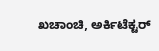ಖಚಾಂಚಿ, ಅರ್ಕಿಟೆಕ್ಟರ್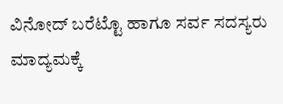ವಿನೋದ್ ಬರೆಟ್ಟೊ ಹಾಗೂ ಸರ್ವ ಸದಸ್ಯರು ಮಾದ್ಯಮಕ್ಕೆ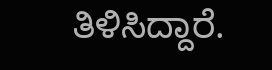ತಿಳಿಸಿದ್ದಾರೆ.